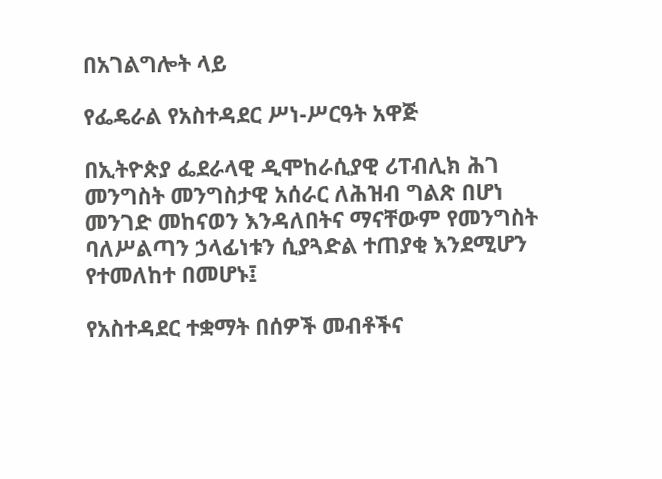በአገልግሎት ላይ

የፌዴራል የአስተዳደር ሥነ-ሥርዓት አዋጅ

በኢትዮጵያ ፌደራላዊ ዲሞከራሲያዊ ሪፐብሊክ ሕገ መንግስት መንግስታዊ አሰራር ለሕዝብ ግልጽ በሆነ መንገድ መከናወን እንዳለበትና ማናቸውም የመንግስት ባለሥልጣን ኃላፊነቱን ሲያጓድል ተጠያቂ እንደሚሆን የተመለከተ በመሆኑ፤

የአስተዳደር ተቋማት በሰዎች መብቶችና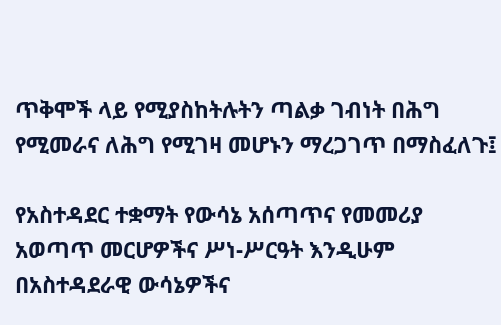ጥቅሞች ላይ የሚያስከትሉትን ጣልቃ ገብነት በሕግ የሚመራና ለሕግ የሚገዛ መሆኑን ማረጋገጥ በማስፈለጉ፤

የአስተዳደር ተቋማት የውሳኔ አሰጣጥና የመመሪያ አወጣጥ መርሆዎችና ሥነ-ሥርዓት እንዲሁም በአስተዳደራዊ ውሳኔዎችና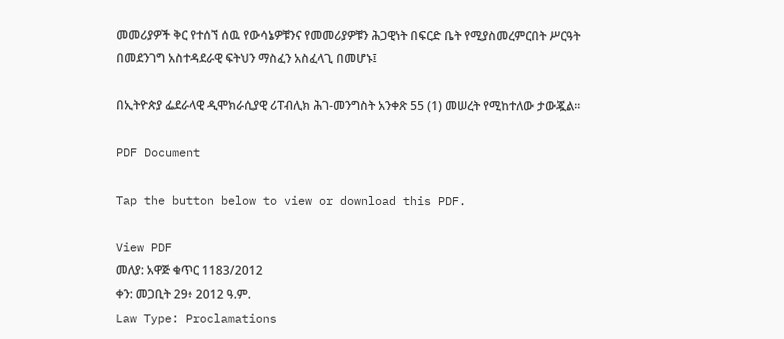መመሪያዎች ቅር የተሰኘ ሰዉ የውሳኔዎቹንና የመመሪያዎቹን ሕጋዊነት በፍርድ ቤት የሚያስመረምርበት ሥርዓት በመደንገግ አስተዳደራዊ ፍትህን ማስፈን አስፈላጊ በመሆኑ፤

በኢትዮጵያ ፌደራላዊ ዲሞክራሲያዊ ሪፐብሊክ ሕገ-መንግስት አንቀጽ 55 (1) መሠረት የሚከተለው ታውጇል፡፡

PDF Document

Tap the button below to view or download this PDF.

View PDF
መለያ: አዋጅ ቁጥር 1183/2012
ቀን: መጋቢት 29፥ 2012 ዓ.ም.
Law Type: Proclamations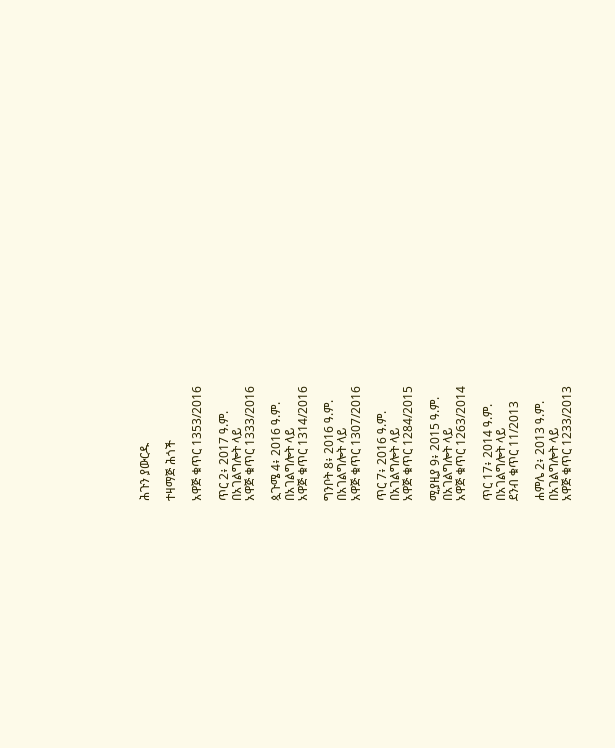ሕጉን ያውርዱ

ተዛማጅ ሕጎች

አዋጅ ቁጥር 1353/2016

ጥር 2፥ 2017 ዓ.ም.
በአገልግሎት ላይ
አዋጅ ቁጥር 1333/2016

ጷጉሜ 4፥ 2016 ዓ.ም.
በአገልግሎት ላይ
አዋጅ ቁጥር 1314/2016

ግንቦት 8፥ 2016 ዓ.ም.
በአገልግሎት ላይ
አዋጅ ቁጥር 1307/2016

ጥር 7፥ 2016 ዓ.ም.
በአገልግሎት ላይ
አዋጅ ቁጥር 1284/2015

ሚያዚያ 9፥ 2015 ዓ.ም.
በአገልግሎት ላይ
አዋጅ ቁጥር 1263/2014

ጥር 17፥ 2014 ዓ.ም.
በአገልግሎት ላይ
ደንብ ቁጥር 11/2013

ሐምሌ 2፥ 2013 ዓ.ም.
በአገልግሎት ላይ
አዋጅ ቁጥር 1233/2013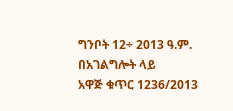ግንቦት 12÷ 2013 ዓ.ም.
በአገልግሎት ላይ
አዋጅ ቁጥር 1236/2013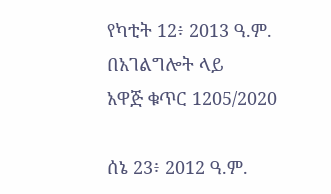የካቲት 12፥ 2013 ዓ.ም.
በአገልግሎት ላይ
አዋጅ ቁጥር 1205/2020

ሰኔ 23፥ 2012 ዓ.ም.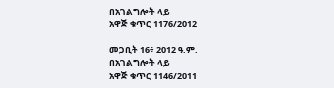በአገልግሎት ላይ
አዋጅ ቁጥር 1176/2012

መጋቢት 16፥ 2012 ዓ.ም.
በአገልግሎት ላይ
አዋጅ ቁጥር 1146/2011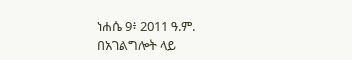ነሐሴ 9፥ 2011 ዓ.ም.
በአገልግሎት ላይ